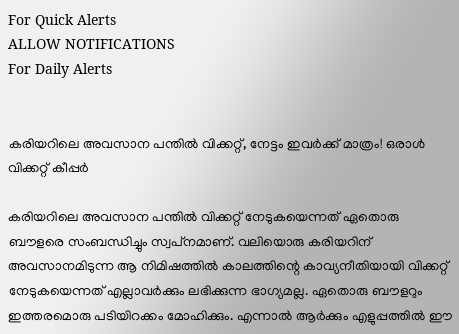For Quick Alerts
ALLOW NOTIFICATIONS
For Daily Alerts


കരിയറിലെ അവസാന പന്തില്‍ വിക്കറ്റ്, നേട്ടം ഇവര്‍ക്ക് മാത്രം! ഒരാള്‍ വിക്കറ്റ് കീപ്പര്‍

കരിയറിലെ അവസാന പന്തില്‍ വിക്കറ്റ് നേടുകയെന്നത് ഏതൊരു ബൗളരെ സംബന്ധിച്ചും സ്വപ്‌നമാണ്. വലിയൊരു കരിയറിന് അവസാനമിടുന്ന ആ നിമിഷത്തില്‍ കാലത്തിന്റെ കാവ്യനീതിയായി വിക്കറ്റ് നേടുകയെന്നത് എല്ലാവര്‍ക്കും ലഭിക്കുന്ന ഭാഗ്യമല്ല. ഏതൊരു ബൗളറും ഇത്തരമൊരു പടിയിറക്കം മോഹിക്കും. എന്നാല്‍ ആര്‍ക്കും എളുപ്പത്തില്‍ ഈ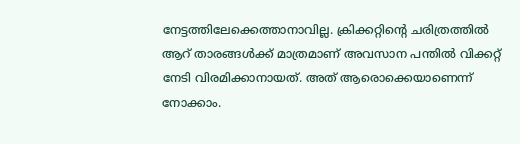നേട്ടത്തിലേക്കെത്താനാവില്ല. ക്രിക്കറ്റിന്റെ ചരിത്രത്തില്‍ ആറ് താരങ്ങള്‍ക്ക് മാത്രമാണ് അവസാന പന്തില്‍ വിക്കറ്റ് നേടി വിരമിക്കാനായത്. അത് ആരൊക്കെയാണെന്ന് നോക്കാം.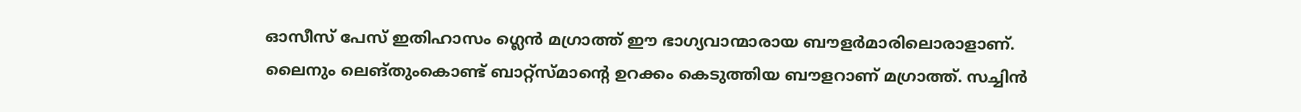ഓസീസ് പേസ് ഇതിഹാസം ഗ്ലെന്‍ മഗ്രാത്ത് ഈ ഭാഗ്യവാന്മാരായ ബൗളര്‍മാരിലൊരാളാണ്. ലൈനും ലെങ്തുംകൊണ്ട് ബാറ്റ്‌സ്മാന്റെ ഉറക്കം കെടുത്തിയ ബൗളറാണ് മഗ്രാത്ത്. സച്ചിന്‍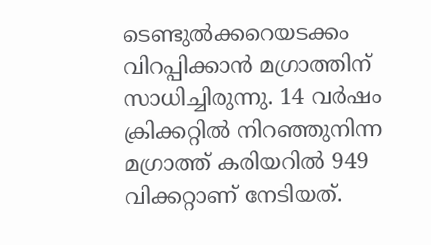ടെണ്ടുല്‍ക്കറെയടക്കം വിറപ്പിക്കാന്‍ മഗ്രാത്തിന് സാധിച്ചിരുന്നു. 14 വര്‍ഷം ക്രിക്കറ്റില്‍ നിറഞ്ഞുനിന്ന മഗ്രാത്ത് കരിയറില്‍ 949 വിക്കറ്റാണ് നേടിയത്.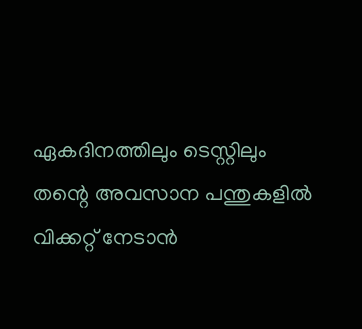ഏകദിനത്തിലും ടെസ്റ്റിലും തന്റെ അവസാന പന്തുകളില്‍ വിക്കറ്റ് നേടാന്‍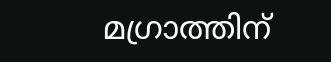മഗ്രാത്തിന്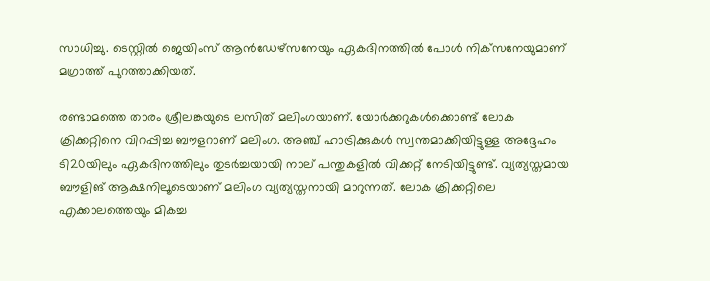സാധിച്ചു. ടെസ്റ്റില്‍ ജെയിംസ് ആന്‍ഡേഴ്‌സനേയും ഏകദിനത്തില്‍ പോള്‍ നിക്‌സനേയുമാണ് മഗ്രാത്ത് പുറത്താക്കിയത്.

രണ്ടാമത്തെ താരം ശ്രീലങ്കയുടെ ലസിത് മലിംഗയാണ്. യോര്‍ക്കറുകള്‍ക്കൊണ്ട് ലോക ക്രിക്കറ്റിനെ വിറപ്പിച്ച ബൗളറാണ് മലിംഗ. അഞ്ച് ഹാട്രിക്കുകള്‍ സ്വന്തമാക്കിയിട്ടുള്ള അദ്ദേഹം ടി20യിലും ഏകദിനത്തിലും തുടര്‍ച്ചയായി നാല് പന്തുകളില്‍ വിക്കറ്റ് നേടിയിട്ടുണ്ട്. വ്യത്യസ്തമായ ബൗളിങ് ആക്ഷനിലൂടെയാണ് മലിംഗ വ്യത്യസ്തനായി മാറുന്നത്. ലോക ക്രിക്കറ്റിലെ എക്കാലത്തെയും മികച്ച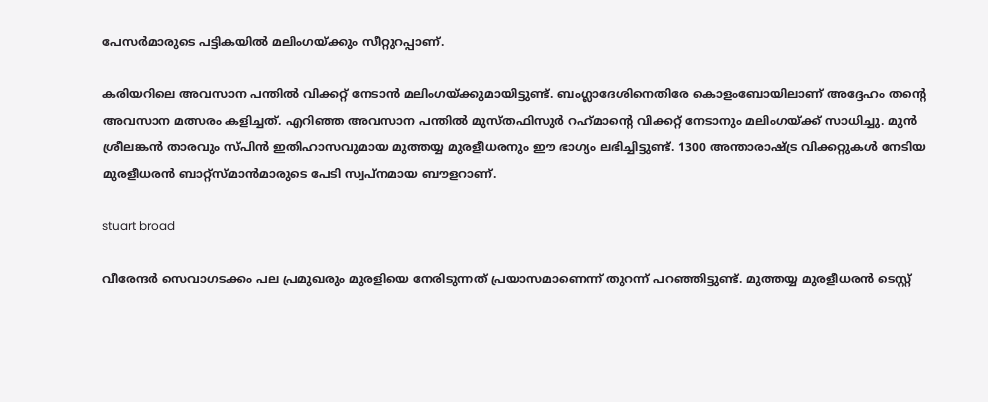പേസര്‍മാരുടെ പട്ടികയില്‍ മലിംഗയ്ക്കും സീറ്റുറപ്പാണ്.

കരിയറിലെ അവസാന പന്തില്‍ വിക്കറ്റ് നേടാന്‍ മലിംഗയ്ക്കുമായിട്ടുണ്ട്. ബംഗ്ലാദേശിനെതിരേ കൊളംബോയിലാണ് അദ്ദേഹം തന്റെ അവസാന മത്സരം കളിച്ചത്. എറിഞ്ഞ അവസാന പന്തില്‍ മുസ്തഫിസുര്‍ റഹ്‌മാന്റെ വിക്കറ്റ് നേടാനും മലിംഗയ്ക്ക് സാധിച്ചു. മുന്‍ ശ്രീലങ്കന്‍ താരവും സ്പിന്‍ ഇതിഹാസവുമായ മുത്തയ്യ മുരളീധരനും ഈ ഭാഗ്യം ലഭിച്ചിട്ടുണ്ട്. 1300 അന്താരാഷ്ട്ര വിക്കറ്റുകള്‍ നേടിയ മുരളീധരന്‍ ബാറ്റ്‌സ്മാന്‍മാരുടെ പേടി സ്വപ്‌നമായ ബൗളറാണ്.

stuart broad

വീരേന്ദര്‍ സെവാഗടക്കം പല പ്രമുഖരും മുരളിയെ നേരിടുന്നത് പ്രയാസമാണെന്ന് തുറന്ന് പറഞ്ഞിട്ടുണ്ട്. മുത്തയ്യ മുരളീധരന്‍ ടെസ്റ്റ്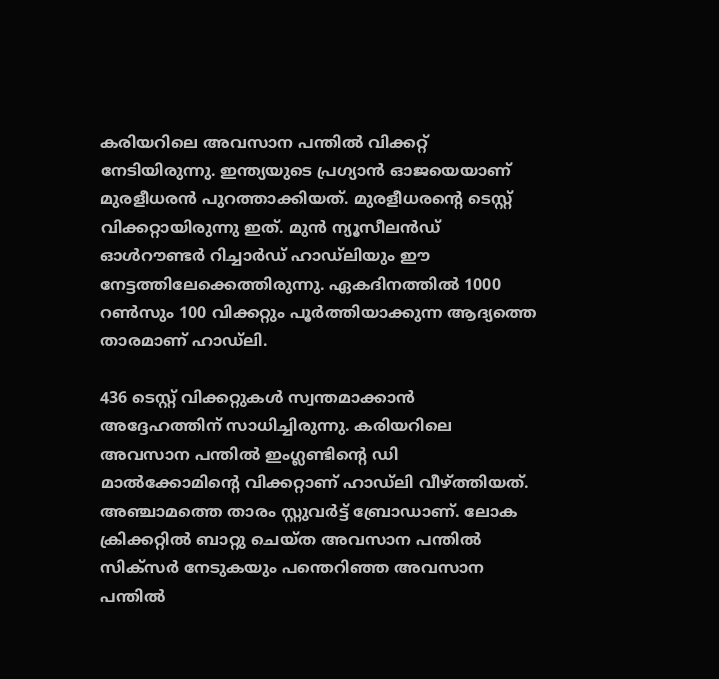കരിയറിലെ അവസാന പന്തില്‍ വിക്കറ്റ് നേടിയിരുന്നു. ഇന്ത്യയുടെ പ്രഗ്യാന്‍ ഓജയെയാണ് മുരളീധരന്‍ പുറത്താക്കിയത്. മുരളീധരന്റെ ടെസ്റ്റ് വിക്കറ്റായിരുന്നു ഇത്. മുന്‍ ന്യൂസീലന്‍ഡ് ഓള്‍റൗണ്ടര്‍ റിച്ചാര്‍ഡ് ഹാഡ്‌ലിയും ഈ നേട്ടത്തിലേക്കെത്തിരുന്നു. ഏകദിനത്തില്‍ 1000 റണ്‍സും 100 വിക്കറ്റും പൂര്‍ത്തിയാക്കുന്ന ആദ്യത്തെ താരമാണ് ഹാഡ്‌ലി.

436 ടെസ്റ്റ് വിക്കറ്റുകള്‍ സ്വന്തമാക്കാന്‍ അദ്ദേഹത്തിന് സാധിച്ചിരുന്നു. കരിയറിലെ അവസാന പന്തില്‍ ഇംഗ്ലണ്ടിന്റെ ഡി മാല്‍ക്കോമിന്റെ വിക്കറ്റാണ് ഹാഡ്‌ലി വീഴ്ത്തിയത്. അഞ്ചാമത്തെ താരം സ്റ്റുവര്‍ട്ട് ബ്രോഡാണ്. ലോക ക്രിക്കറ്റില്‍ ബാറ്റു ചെയ്ത അവസാന പന്തില്‍ സിക്‌സര്‍ നേടുകയും പന്തെറിഞ്ഞ അവസാന പന്തില്‍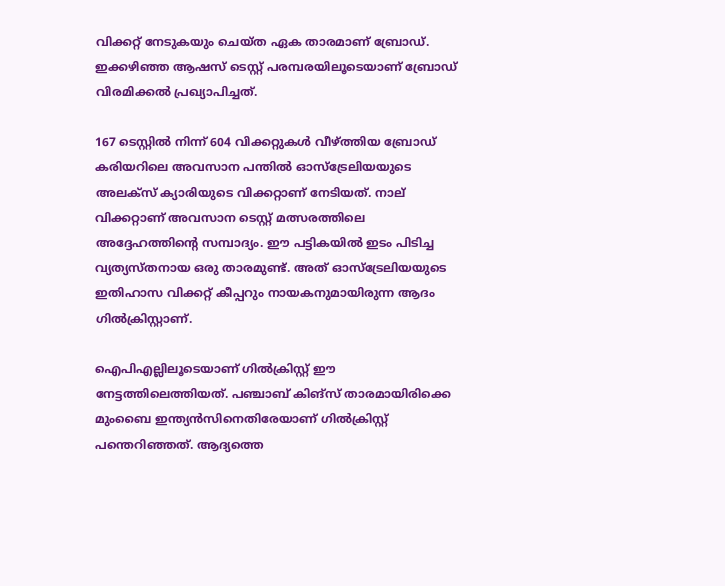വിക്കറ്റ് നേടുകയും ചെയ്ത ഏക താരമാണ് ബ്രോഡ്. ഇക്കഴിഞ്ഞ ആഷസ് ടെസ്റ്റ് പരമ്പരയിലൂടെയാണ് ബ്രോഡ് വിരമിക്കല്‍ പ്രഖ്യാപിച്ചത്.

167 ടെസ്റ്റില്‍ നിന്ന് 604 വിക്കറ്റുകള്‍ വീഴ്ത്തിയ ബ്രോഡ് കരിയറിലെ അവസാന പന്തില്‍ ഓസ്‌ട്രേലിയയുടെ അലക്‌സ് ക്യാരിയുടെ വിക്കറ്റാണ് നേടിയത്. നാല് വിക്കറ്റാണ് അവസാന ടെസ്റ്റ് മത്സരത്തിലെ അദ്ദേഹത്തിന്റെ സമ്പാദ്യം. ഈ പട്ടികയില്‍ ഇടം പിടിച്ച വ്യത്യസ്തനായ ഒരു താരമുണ്ട്. അത് ഓസ്‌ട്രേലിയയുടെ ഇതിഹാസ വിക്കറ്റ് കീപ്പറും നായകനുമായിരുന്ന ആദം ഗില്‍ക്രിസ്റ്റാണ്.

ഐപിഎല്ലിലൂടെയാണ് ഗില്‍ക്രിസ്റ്റ് ഈ നേട്ടത്തിലെത്തിയത്. പഞ്ചാബ് കിങ്‌സ് താരമായിരിക്കെ മുംബൈ ഇന്ത്യന്‍സിനെതിരേയാണ് ഗില്‍ക്രിസ്റ്റ് പന്തെറിഞ്ഞത്. ആദ്യത്തെ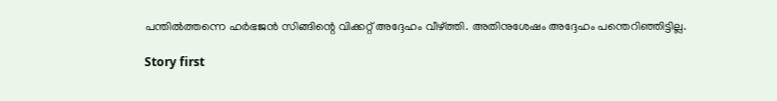പന്തില്‍ത്തന്നെ ഹര്‍ഭജന്‍ സിങ്ങിന്റെ വിക്കറ്റ് അദ്ദേഹം വീഴ്ത്തി. അതിനുശേഷം അദ്ദേഹം പന്തെറിഞ്ഞിട്ടില്ല.

Story first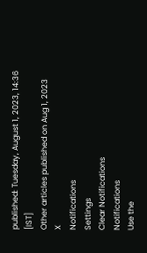published: Tuesday, August 1, 2023, 14:36 [IST]
Other articles published on Aug 1, 2023
X
Notifications
Settings
Clear Notifications
Notifications
Use the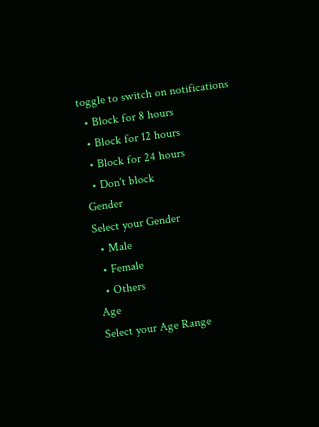toggle to switch on notifications
  • Block for 8 hours
  • Block for 12 hours
  • Block for 24 hours
  • Don't block
Gender
Select your Gender
  • Male
  • Female
  • Others
Age
Select your Age Range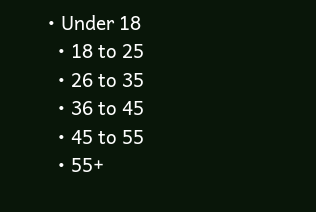• Under 18
  • 18 to 25
  • 26 to 35
  • 36 to 45
  • 45 to 55
  • 55+